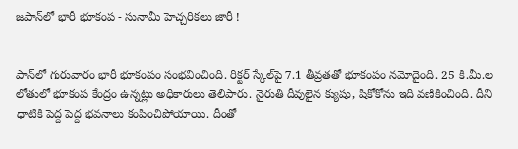జపాన్‌లో భారీ భూకంప - సునామీ హెచ్చరికలు జారీ !


పాన్‌లో గురువారం భారీ భూకంపం సంభవించింది. రిక్టర్ స్కేల్‌పై 7.1 తీవ్రతతో భూకంపం నమోదైంది. 25 కి.మీ.ల లోతులో భూకంప కేంద్రం ఉన్నట్లు అధికారులు తెలిపారు. నైరుతి దీవులైన క్యుషు, షికోకోను ఇది వణికించింది. దీని ధాటికి పెద్ద పెద్ద భవనాలు కంపించిపోయాయి. దీంతో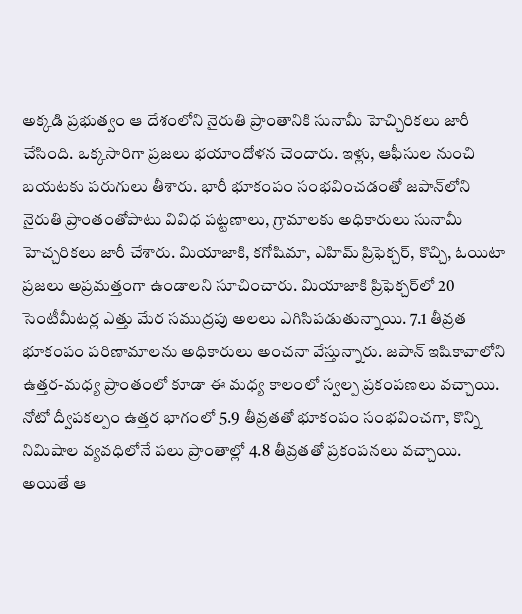అక్కడి ప్రభుత్వం ఆ దేశంలోని నైరుతి ప్రాంతానికి సునామీ హెచ్చిరికలు జారీ చేసింది. ఒక్కసారిగా ప్రజలు భయాందోళన చెందారు. ఇళ్లు, ఆఫీసుల నుంచి బయటకు పరుగులు తీశారు. భారీ భూకంపం సంభవించడంతో జపాన్‌లోని నైరుతి ప్రాంతంతోపాటు వివిధ పట్టణాలు, గ్రామాలకు అధికారులు సునామీ హెచ్చరికలు జారీ చేశారు. మియాజాకి, కగోషిమా, ఎహిమ్ ప్రిఫెక్చర్‌, కొచ్చి, ఓయిటా ప్రజలు అప్రమత్తంగా ఉండాలని సూచించారు. మియాజాకి ప్రిఫెక్చర్‌లో 20 సెంటీమీటర్ల ఎత్తు మేర సముద్రపు అలలు ఎగిసిపడుతున్నాయి. 7.1 తీవ్రత భూకంపం పరిణామాలను అధికారులు అంచనా వేస్తున్నారు. జపాన్‌ ఇషికావాలోని ఉత్తర-మధ్య ప్రాంతంలో కూడా ఈ మధ్య కాలంలో స్వల్ప ప్రకంపణలు వచ్చాయి. నోటో ద్వీపకల్పం ఉత్తర భాగంలో 5.9 తీవ్రతతో భూకంపం సంభవించగా, కొన్ని నిమిషాల వ్యవధిలోనే పలు ప్రాంతాల్లో 4.8 తీవ్రతతో ప్రకంపనలు వచ్చాయి. అయితే ఆ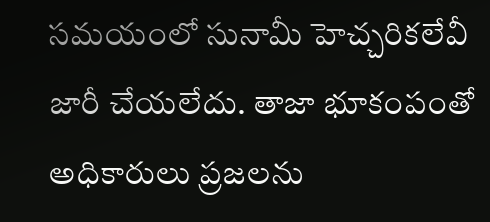సమయంలో సునామీ హెచ్చరికలేవీ జారీ చేయలేదు. తాజా భూకంపంతో అధికారులు ప్రజలను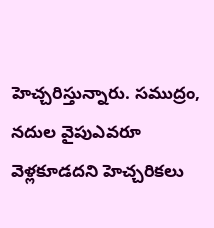హెచ్చరిస్తున్నారు. సముద్రం, నదుల వైపుఎవరూ వెళ్లకూడదని హెచ్చరికలు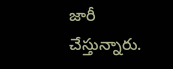జారీ చేస్తున్నారు.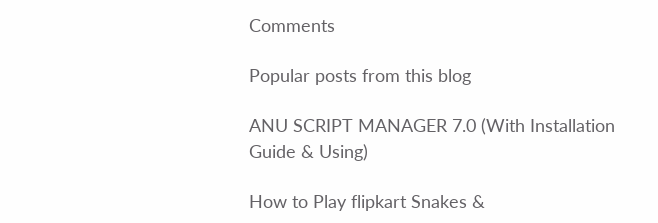Comments

Popular posts from this blog

ANU SCRIPT MANAGER 7.0 (With Installation Guide & Using)

How to Play flipkart Snakes &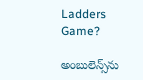Ladders Game?

అంబులెన్స్‌ను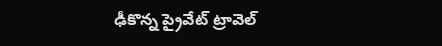ఢీకొన్న ప్రైవేట్ ట్రావెల్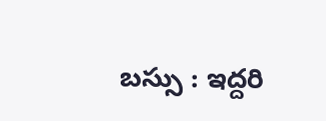బస్సు : ఇద్దరి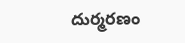దుర్మరణం